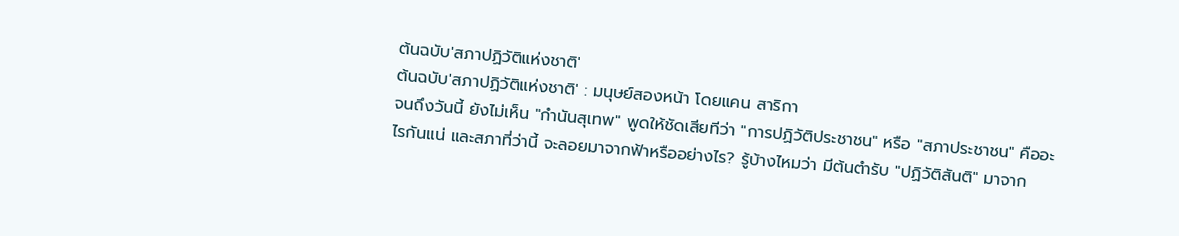ต้นฉบับ'สภาปฏิวัติแห่งชาติ'
ต้นฉบับ'สภาปฏิวัติแห่งชาติ' : มนุษย์สองหน้า โดยแคน สาริกา
จนถึงวันนี้ ยังไม่เห็น "กำนันสุเทพ" พูดให้ชัดเสียทีว่า "การปฏิวัติประชาชน" หรือ "สภาประชาชน" คืออะไรกันแน่ และสภาที่ว่านี้ จะลอยมาจากฟ้าหรืออย่างไร? รู้บ้างไหมว่า มีต้นตำรับ "ปฏิวัติสันติ" มาจาก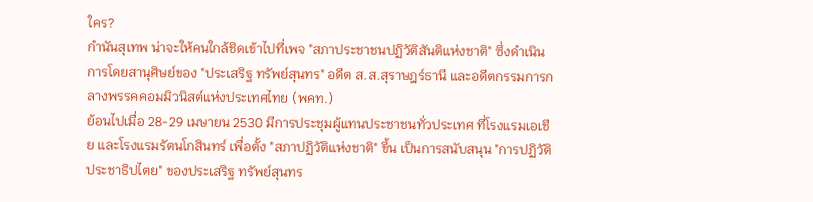ใคร?
กำนันสุเทพ น่าจะให้คนใกล้ชิดเข้าไปที่เพจ "สภาประชาชนปฏิวัติสันติแห่งชาติ" ซึ่งดำเนินการโดยสานุศิษย์ของ "ประเสริฐ ทรัพย์สุนทร" อดีต ส.ส.สุราษฎร์ธานี และอดีตกรรมการกลางพรรคคอมมิวนิสต์แห่งประเทศไทย (พคท.)
ย้อนไปเมื่อ 28-29 เมษายน 2530 มีการประชุมผู้แทนประชาชนทั่วประเทศ ที่โรงแรมเอเชีย และโรงแรมรัตนโกสินทร์ เพื่อตั้ง "สภาปฏิวัติแห่งชาติ" ขึ้น เป็นการสนับสนุน "การปฏิวัติประชาธิปไตย" ของประเสริฐ ทรัพย์สุนทร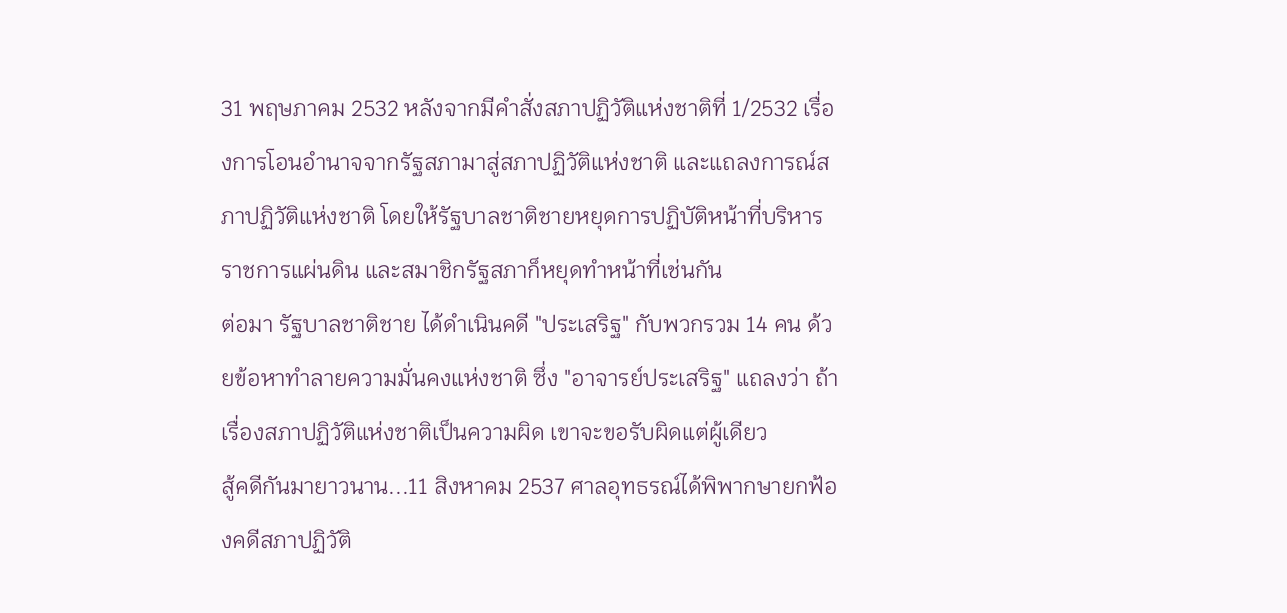31 พฤษภาคม 2532 หลังจากมีคำสั่งสภาปฏิวัติแห่งชาติที่ 1/2532 เรื่องการโอนอำนาจจากรัฐสภามาสู่สภาปฏิวัติแห่งชาติ และแถลงการณ์สภาปฏิวัติแห่งชาติ โดยให้รัฐบาลชาติชายหยุดการปฏิบัติหน้าที่บริหารราชการแผ่นดิน และสมาชิกรัฐสภาก็หยุดทำหน้าที่เช่นกัน
ต่อมา รัฐบาลชาติชาย ได้ดำเนินคดี "ประเสริฐ" กับพวกรวม 14 คน ด้วยข้อหาทำลายความมั่นคงแห่งชาติ ซึ่ง "อาจารย์ประเสริฐ" แถลงว่า ถ้าเรื่องสภาปฏิวัติแห่งชาติเป็นความผิด เขาจะขอรับผิดแต่ผู้เดียว
สู้คดีกันมายาวนาน...11 สิงหาคม 2537 ศาลอุทธรณ์ได้พิพากษายกฟ้องคดีสภาปฏิวัติ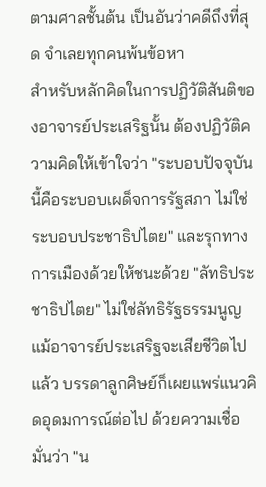ตามศาลชั้นต้น เป็นอันว่าคดีถึงที่สุด จำเลยทุกคนพ้นข้อหา
สำหรับหลักคิดในการปฏิวัติสันติของอาจารย์ประเสริฐนั้น ต้องปฏิวัติความคิดให้เข้าใจว่า "ระบอบปัจจุบันนี้คือระบอบเผด็จการรัฐสภา ไม่ใช่ระบอบประชาธิปไตย" และรุกทางการเมืองด้วยให้ชนะด้วย "ลัทธิประชาธิปไตย" ไม่ใช่ลัทธิรัฐธรรมนูญ
แม้อาจารย์ประเสริฐจะเสียชีวิตไปแล้ว บรรดาลูกศิษย์ก็เผยแพร่แนวคิดอุดมการณ์ต่อไป ด้วยความเชื่อมั่นว่า "น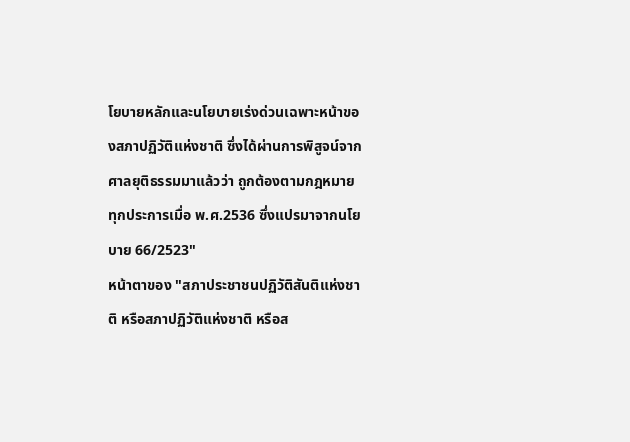โยบายหลักและนโยบายเร่งด่วนเฉพาะหน้าของสภาปฏิวัติแห่งชาติ ซึ่งได้ผ่านการพิสูจน์จากศาลยุติธรรมมาแล้วว่า ถูกต้องตามกฎหมายทุกประการเมื่อ พ.ศ.2536 ซึ่งแปรมาจากนโยบาย 66/2523"
หน้าตาของ "สภาประชาชนปฏิวัติสันติแห่งชาติ หรือสภาปฏิวัติแห่งชาติ หรือส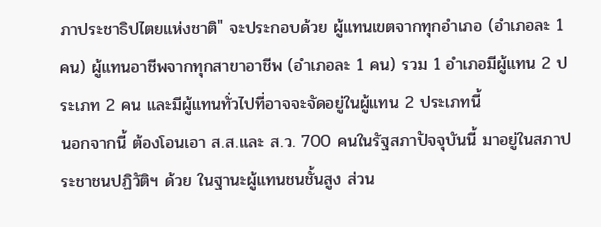ภาประชาธิปไตยแห่งชาติ" จะประกอบด้วย ผู้แทนเขตจากทุกอำเภอ (อำเภอละ 1 คน) ผู้แทนอาชีพจากทุกสาขาอาชีพ (อำเภอละ 1 คน) รวม 1 อำเภอมีผู้แทน 2 ประเภท 2 คน และมีผู้แทนทั่วไปที่อาจจะจัดอยู่ในผู้แทน 2 ประเภทนี้
นอกจากนี้ ต้องโอนเอา ส.ส.และ ส.ว. 700 คนในรัฐสภาปัจจุบันนี้ มาอยู่ในสภาประชาชนปฏิวัติฯ ด้วย ในฐานะผู้แทนชนชั้นสูง ส่วน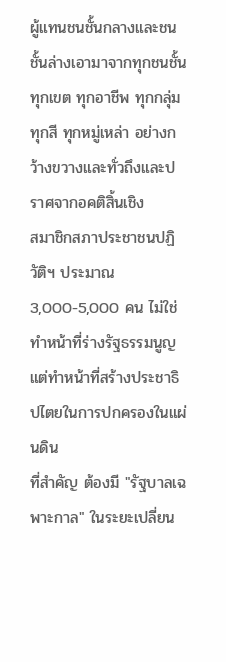ผู้แทนชนชั้นกลางและชนชั้นล่างเอามาจากทุกชนชั้น ทุกเขต ทุกอาชีพ ทุกกลุ่ม ทุกสี ทุกหมู่เหล่า อย่างกว้างขวางและทั่วถึงและปราศจากอคติสิ้นเชิง
สมาชิกสภาประชาชนปฏิวัติฯ ประมาณ 3,000-5,000 คน ไม่ใช่ทำหน้าที่ร่างรัฐธรรมนูญ แต่ทำหน้าที่สร้างประชาธิปไตยในการปกครองในแผ่นดิน
ที่สำคัญ ต้องมี "รัฐบาลเฉพาะกาล" ในระยะเปลี่ยน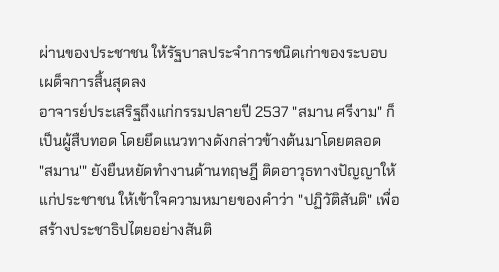ผ่านของประชาชน ให้รัฐบาลประจำการชนิดเก่าของระบอบเผด็จการสิ้นสุดลง
อาจารย์ประเสริฐถึงแก่กรรมปลายปี 2537 "สมาน ศรีงาม" ก็เป็นผู้สืบทอด โดยยึดแนวทางดังกล่าวข้างต้นมาโดยตลอด
"สมาน'" ยังยืนหยัดทำงานด้านทฤษฎี ติดอาวุธทางปัญญาให้แก่ประชาชน ให้เข้าใจความหมายของคำว่า "ปฏิวัติสันติ" เพื่อสร้างประชาธิปไตยอย่างสันติ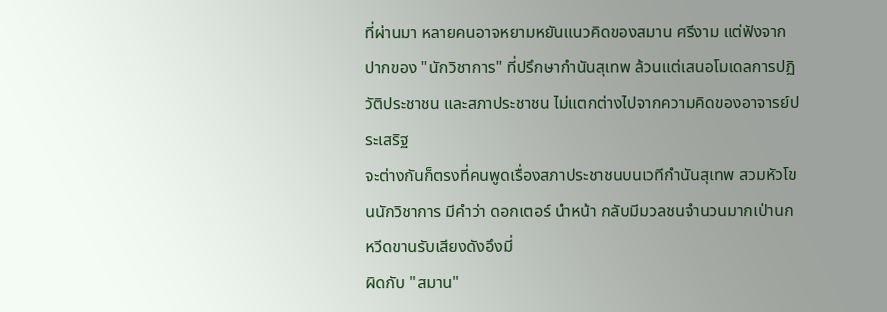ที่ผ่านมา หลายคนอาจหยามหยันแนวคิดของสมาน ศรีงาม แต่ฟังจากปากของ "นักวิชาการ" ที่ปรึกษากำนันสุเทพ ล้วนแต่เสนอโมเดลการปฏิวัติประชาชน และสภาประชาชน ไม่แตกต่างไปจากความคิดของอาจารย์ประเสริฐ
จะต่างกันก็ตรงที่คนพูดเรื่องสภาประชาชนบนเวทีกำนันสุเทพ สวมหัวโขนนักวิชาการ มีคำว่า ดอกเตอร์ นำหน้า กลับมีมวลชนจำนวนมากเป่านกหวีดขานรับเสียงดังอึงมี่
ผิดกับ "สมาน"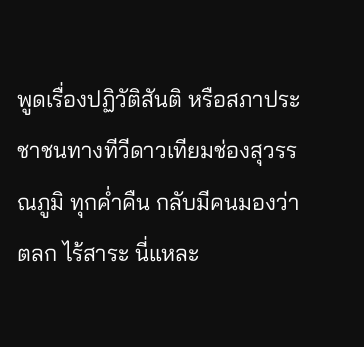พูดเรื่องปฏิวัติสันติ หรือสภาประชาชนทางทีวีดาวเทียมช่องสุวรรณภูมิ ทุกค่ำคืน กลับมีคนมองว่า ตลก ไร้สาระ นี่แหละ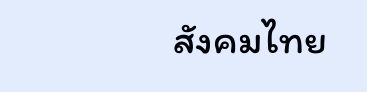สังคมไทย